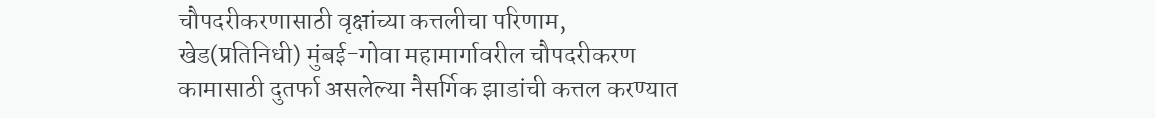चौपदरीकरणासाठी वृक्षांच्या कत्तलीचा परिणाम,
खेड(प्रतिनिधी) मुंबई-गोवा महामार्गावरील चौपदरीकरण कामासाठी दुतर्फा असलेल्या नैसर्गिक झाडांची कत्तल करण्यात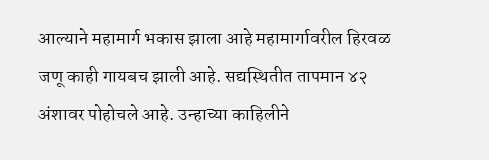आल्याने महामार्ग भकास झाला आहे महामार्गावरील हिरवळ जणू काही गायबच झाली आहे. सद्यस्थितीत तापमान ४२ अंशावर पोहोचले आहे. उन्हाच्या काहिलीने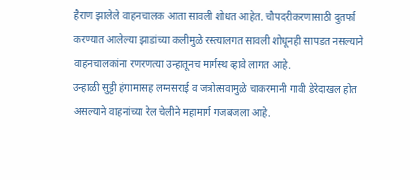हैराण झालेले वाहनचालक आता सावली शोधत आहेत. चौपदरीकरणासाठी दुतर्फा करण्यात आलेल्या झाडांच्या कलीमुळे रस्त्यालगत सावली शोधूनही सापडत नसल्याने वाहनचालकांना रणरणत्या उन्हातूनच मार्गस्थ व्हावे लागत आहे.
उन्हाळी सुट्टी हंगामासह लग्नसराई व जत्रोत्सवामुळे चाकरमानी गावी डेरेदाखल होत असल्याने वाहनांच्या रेल चेलीने महामार्ग गजबजला आहे.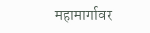महामार्गावर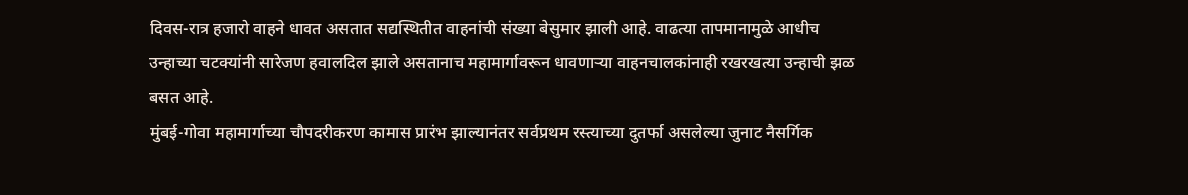दिवस-रात्र हजारो वाहने धावत असतात सद्यस्थितीत वाहनांची संख्या बेसुमार झाली आहे. वाढत्या तापमानामुळे आधीच उन्हाच्या चटक्यांनी सारेजण हवालदिल झाले असतानाच महामार्गावरून धावणाऱ्या वाहनचालकांनाही रखरखत्या उन्हाची झळ बसत आहे.
मुंबई-गोवा महामार्गाच्या चौपदरीकरण कामास प्रारंभ झाल्यानंतर सर्वप्रथम रस्त्याच्या दुतर्फा असलेल्या जुनाट नैसर्गिक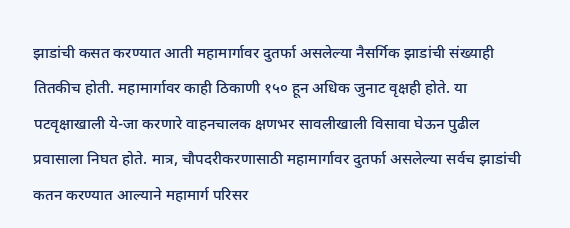झाडांची कसत करण्यात आती महामार्गावर दुतर्फा असलेल्या नैसर्गिक झाडांची संख्याही तितकीच होती. महामार्गावर काही ठिकाणी १५० हून अधिक जुनाट वृक्षही होते. या पटवृक्षाखाली ये-जा करणारे वाहनचालक क्षणभर सावलीखाली विसावा घेऊन पुढील प्रवासाला निघत होते. मात्र, चौपदरीकरणासाठी महामार्गावर दुतर्फा असलेल्या सर्वच झाडांची कतन करण्यात आल्याने महामार्ग परिसर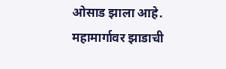ओसाड झाला आहे. महामार्गावर झाडाची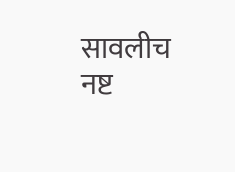सावलीच नष्ट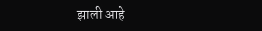झाली आहे